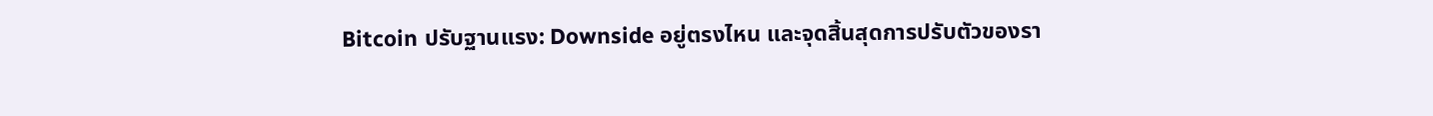Bitcoin ปรับฐานแรง: Downside อยู่ตรงไหน และจุดสิ้นสุดการปรับตัวของรา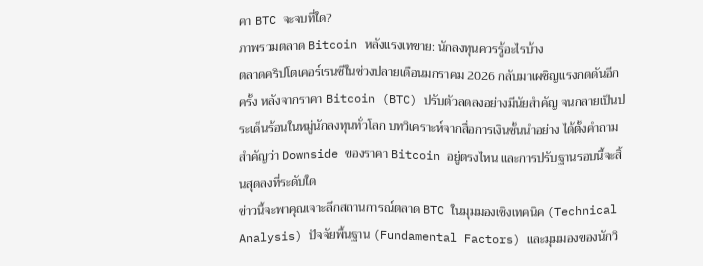คา BTC จะจบที่ใด?
ภาพรวมตลาด Bitcoin หลังแรงเทขาย: นักลงทุนควรรู้อะไรบ้าง
ตลาดคริปโตเคอร์เรนซีในช่วงปลายเดือนมกราคม 2026 กลับมาเผชิญแรงกดดันอีกครั้ง หลังจากราคา Bitcoin (BTC) ปรับตัวลดลงอย่างมีนัยสำคัญ จนกลายเป็นประเด็นร้อนในหมู่นักลงทุนทั่วโลก บทวิเคราะห์จากสื่อการเงินชั้นนำอย่าง ได้ตั้งคำถามสำคัญว่า Downside ของราคา Bitcoin อยู่ตรงไหน และการปรับฐานรอบนี้จะสิ้นสุดลงที่ระดับใด
ข่าวนี้จะพาคุณเจาะลึกสถานการณ์ตลาด BTC ในมุมมองเชิงเทคนิค (Technical Analysis) ปัจจัยพื้นฐาน (Fundamental Factors) และมุมมองของนักวิ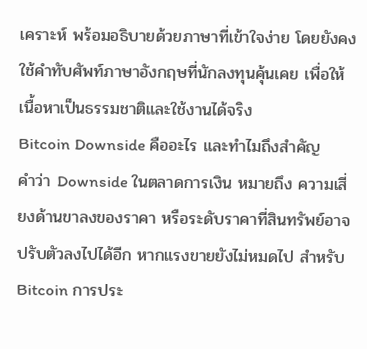เคราะห์ พร้อมอธิบายด้วยภาษาที่เข้าใจง่าย โดยยังคงใช้คำทับศัพท์ภาษาอังกฤษที่นักลงทุนคุ้นเคย เพื่อให้เนื้อหาเป็นธรรมชาติและใช้งานได้จริง
Bitcoin Downside คืออะไร และทำไมถึงสำคัญ
คำว่า Downside ในตลาดการเงิน หมายถึง ความเสี่ยงด้านขาลงของราคา หรือระดับราคาที่สินทรัพย์อาจปรับตัวลงไปได้อีก หากแรงขายยังไม่หมดไป สำหรับ Bitcoin การประ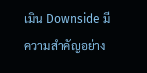เมิน Downside มีความสำคัญอย่าง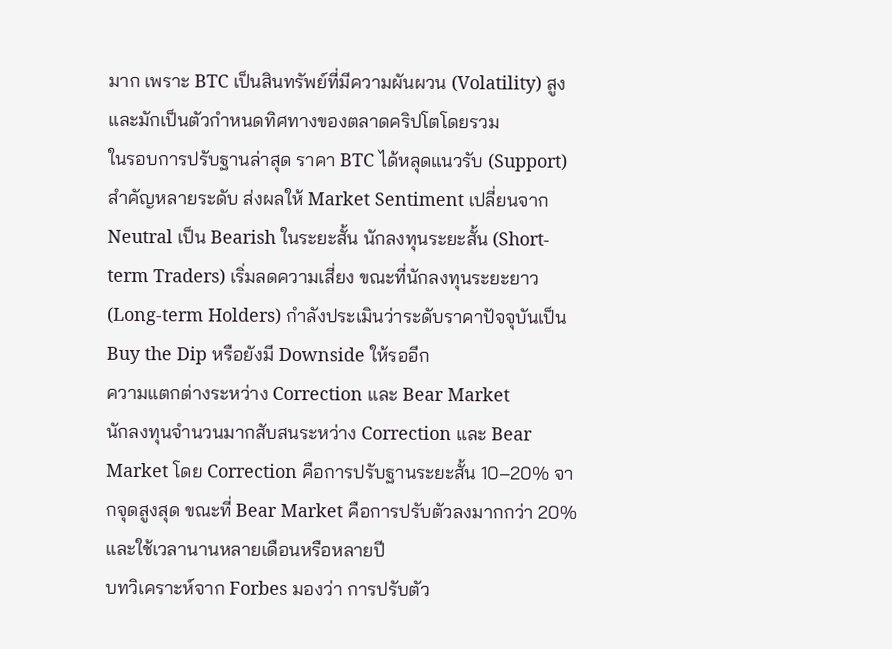มาก เพราะ BTC เป็นสินทรัพย์ที่มีความผันผวน (Volatility) สูง และมักเป็นตัวกำหนดทิศทางของตลาดคริปโตโดยรวม
ในรอบการปรับฐานล่าสุด ราคา BTC ได้หลุดแนวรับ (Support) สำคัญหลายระดับ ส่งผลให้ Market Sentiment เปลี่ยนจาก Neutral เป็น Bearish ในระยะสั้น นักลงทุนระยะสั้น (Short-term Traders) เริ่มลดความเสี่ยง ขณะที่นักลงทุนระยะยาว (Long-term Holders) กำลังประเมินว่าระดับราคาปัจจุบันเป็น Buy the Dip หรือยังมี Downside ให้รออีก
ความแตกต่างระหว่าง Correction และ Bear Market
นักลงทุนจำนวนมากสับสนระหว่าง Correction และ Bear Market โดย Correction คือการปรับฐานระยะสั้น 10–20% จากจุดสูงสุด ขณะที่ Bear Market คือการปรับตัวลงมากกว่า 20% และใช้เวลานานหลายเดือนหรือหลายปี
บทวิเคราะห์จาก Forbes มองว่า การปรับตัว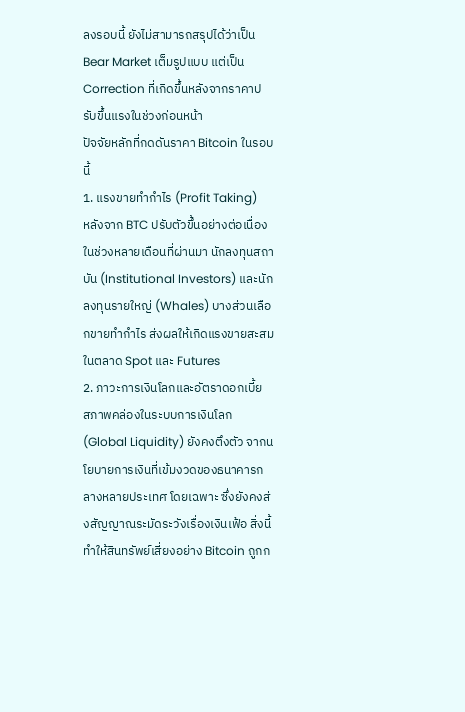ลงรอบนี้ ยังไม่สามารถสรุปได้ว่าเป็น Bear Market เต็มรูปแบบ แต่เป็น Correction ที่เกิดขึ้นหลังจากราคาปรับขึ้นแรงในช่วงก่อนหน้า
ปัจจัยหลักที่กดดันราคา Bitcoin ในรอบนี้
1. แรงขายทำกำไร (Profit Taking)
หลังจาก BTC ปรับตัวขึ้นอย่างต่อเนื่องในช่วงหลายเดือนที่ผ่านมา นักลงทุนสถาบัน (Institutional Investors) และนักลงทุนรายใหญ่ (Whales) บางส่วนเลือกขายทำกำไร ส่งผลให้เกิดแรงขายสะสมในตลาด Spot และ Futures
2. ภาวะการเงินโลกและอัตราดอกเบี้ย
สภาพคล่องในระบบการเงินโลก (Global Liquidity) ยังคงตึงตัว จากนโยบายการเงินที่เข้มงวดของธนาคารกลางหลายประเทศ โดยเฉพาะ ซึ่งยังคงส่งสัญญาณระมัดระวังเรื่องเงินเฟ้อ สิ่งนี้ทำให้สินทรัพย์เสี่ยงอย่าง Bitcoin ถูกก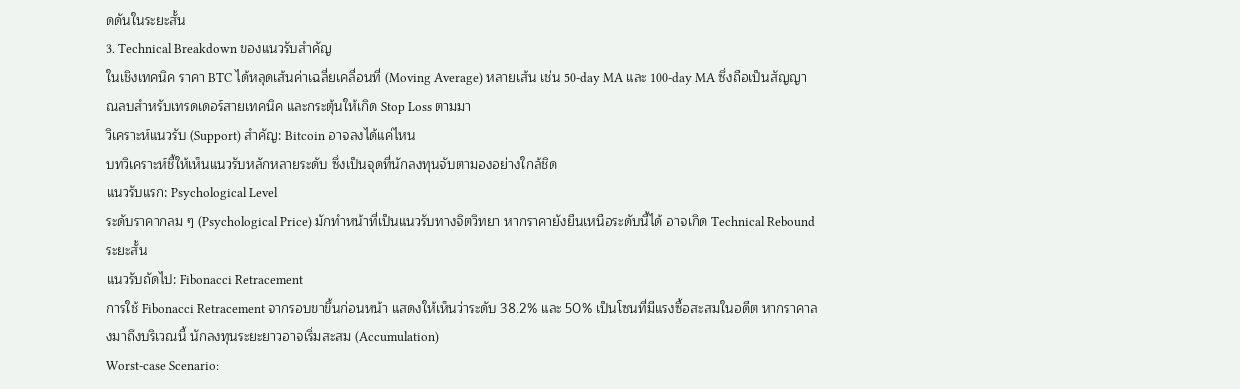ดดันในระยะสั้น
3. Technical Breakdown ของแนวรับสำคัญ
ในเชิงเทคนิค ราคา BTC ได้หลุดเส้นค่าเฉลี่ยเคลื่อนที่ (Moving Average) หลายเส้น เช่น 50-day MA และ 100-day MA ซึ่งถือเป็นสัญญาณลบสำหรับเทรดเดอร์สายเทคนิค และกระตุ้นให้เกิด Stop Loss ตามมา
วิเคราะห์แนวรับ (Support) สำคัญ: Bitcoin อาจลงได้แค่ไหน
บทวิเคราะห์ชี้ให้เห็นแนวรับหลักหลายระดับ ซึ่งเป็นจุดที่นักลงทุนจับตามองอย่างใกล้ชิด
แนวรับแรก: Psychological Level
ระดับราคากลม ๆ (Psychological Price) มักทำหน้าที่เป็นแนวรับทางจิตวิทยา หากราคายังยืนเหนือระดับนี้ได้ อาจเกิด Technical Rebound ระยะสั้น
แนวรับถัดไป: Fibonacci Retracement
การใช้ Fibonacci Retracement จากรอบขาขึ้นก่อนหน้า แสดงให้เห็นว่าระดับ 38.2% และ 50% เป็นโซนที่มีแรงซื้อสะสมในอดีต หากราคาลงมาถึงบริเวณนี้ นักลงทุนระยะยาวอาจเริ่มสะสม (Accumulation)
Worst-case Scenario: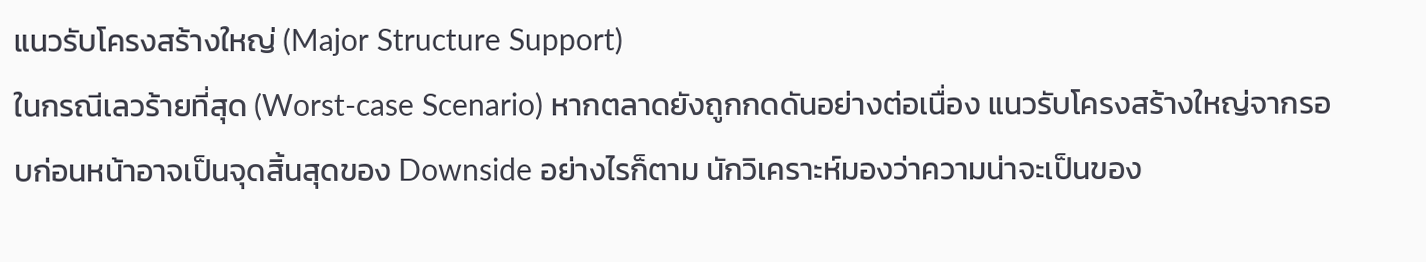แนวรับโครงสร้างใหญ่ (Major Structure Support)
ในกรณีเลวร้ายที่สุด (Worst-case Scenario) หากตลาดยังถูกกดดันอย่างต่อเนื่อง แนวรับโครงสร้างใหญ่จากรอบก่อนหน้าอาจเป็นจุดสิ้นสุดของ Downside อย่างไรก็ตาม นักวิเคราะห์มองว่าความน่าจะเป็นของ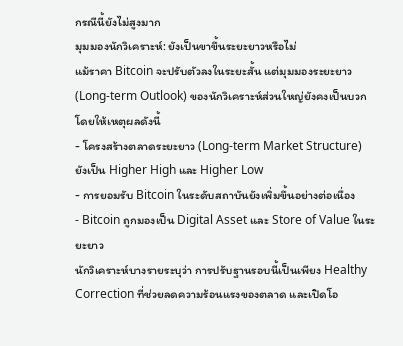กรณีนี้ยังไม่สูงมาก
มุมมองนักวิเคราะห์: ยังเป็นขาขึ้นระยะยาวหรือไม่
แม้ราคา Bitcoin จะปรับตัวลงในระยะสั้น แต่มุมมองระยะยาว (Long-term Outlook) ของนักวิเคราะห์ส่วนใหญ่ยังคงเป็นบวก โดยให้เหตุผลดังนี้
- โครงสร้างตลาดระยะยาว (Long-term Market Structure) ยังเป็น Higher High และ Higher Low
- การยอมรับ Bitcoin ในระดับสถาบันยังเพิ่มขึ้นอย่างต่อเนื่อง
- Bitcoin ถูกมองเป็น Digital Asset และ Store of Value ในระยะยาว
นักวิเคราะห์บางรายระบุว่า การปรับฐานรอบนี้เป็นเพียง Healthy Correction ที่ช่วยลดความร้อนแรงของตลาด และเปิดโอ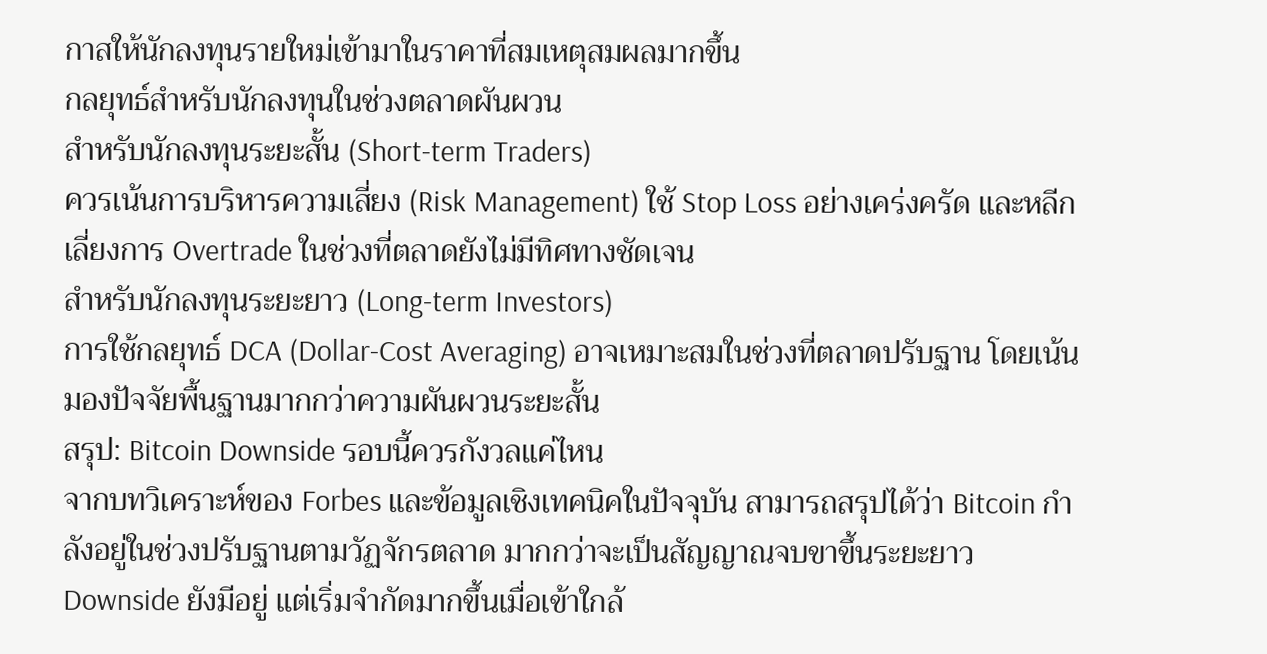กาสให้นักลงทุนรายใหม่เข้ามาในราคาที่สมเหตุสมผลมากขึ้น
กลยุทธ์สำหรับนักลงทุนในช่วงตลาดผันผวน
สำหรับนักลงทุนระยะสั้น (Short-term Traders)
ควรเน้นการบริหารความเสี่ยง (Risk Management) ใช้ Stop Loss อย่างเคร่งครัด และหลีกเลี่ยงการ Overtrade ในช่วงที่ตลาดยังไม่มีทิศทางชัดเจน
สำหรับนักลงทุนระยะยาว (Long-term Investors)
การใช้กลยุทธ์ DCA (Dollar-Cost Averaging) อาจเหมาะสมในช่วงที่ตลาดปรับฐาน โดยเน้นมองปัจจัยพื้นฐานมากกว่าความผันผวนระยะสั้น
สรุป: Bitcoin Downside รอบนี้ควรกังวลแค่ไหน
จากบทวิเคราะห์ของ Forbes และข้อมูลเชิงเทคนิคในปัจจุบัน สามารถสรุปได้ว่า Bitcoin กำลังอยู่ในช่วงปรับฐานตามวัฏจักรตลาด มากกว่าจะเป็นสัญญาณจบขาขึ้นระยะยาว Downside ยังมีอยู่ แต่เริ่มจำกัดมากขึ้นเมื่อเข้าใกล้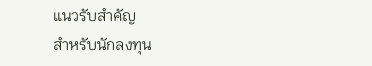แนวรับสำคัญ
สำหรับนักลงทุน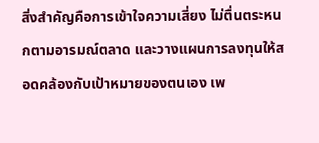สิ่งสำคัญคือการเข้าใจความเสี่ยง ไม่ตื่นตระหนกตามอารมณ์ตลาด และวางแผนการลงทุนให้สอดคล้องกับเป้าหมายของตนเอง เพ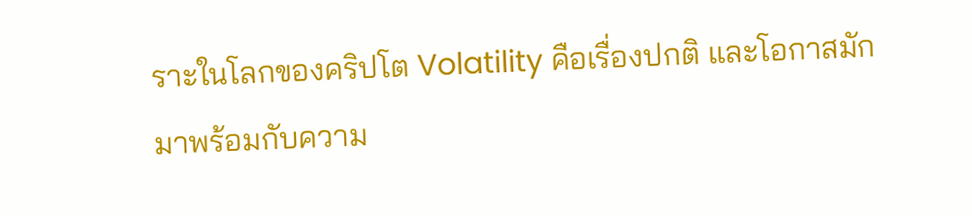ราะในโลกของคริปโต Volatility คือเรื่องปกติ และโอกาสมักมาพร้อมกับความ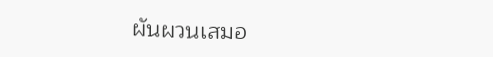ผันผวนเสมอ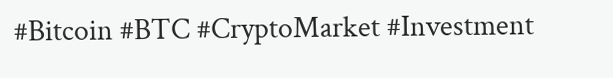#Bitcoin #BTC #CryptoMarket #Investment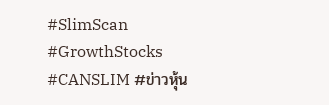#SlimScan #GrowthStocks #CANSLIM #ข่าวหุ้น